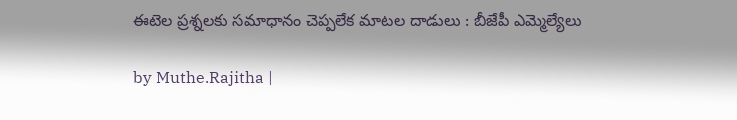ఈటెల ప్రశ్నలకు సమాధానం చెప్పలేక మాటల దాడులు : బీజేపీ ఎమ్మెల్యేలు

by Muthe.Rajitha |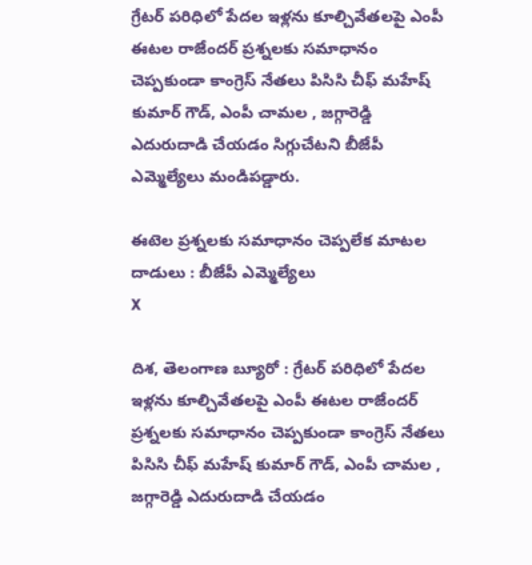గ్రేట‌ర్ ప‌రిధిలో పేద‌ల ఇళ్లను కూల్చివేతలపై ఎంపీ ఈట‌ల రాజేంద‌ర్ ప్రశ్నలకు స‌మాధానం చెప్పకుండా కాంగ్రెస్ నేత‌లు పిసిసి చీఫ్ మ‌హేష్ కుమార్ గౌడ్, ఎంపీ చామ‌ల , జ‌గ్గారెడ్డి ఎదురుదాడి చేయడం సిగ్గుచేటని బీజేపీ ఎమ్మెల్యేలు మండిపడ్డారు.

ఈటెల ప్రశ్నలకు సమాధానం చెప్పలేక మాటల దాడులు : బీజేపీ ఎమ్మెల్యేలు
X

దిశ, తెలంగాణ బ్యూరో : గ్రేట‌ర్ ప‌రిధిలో పేద‌ల ఇళ్లను కూల్చివేతలపై ఎంపీ ఈట‌ల రాజేంద‌ర్ ప్రశ్నలకు స‌మాధానం చెప్పకుండా కాంగ్రెస్ నేత‌లు పిసిసి చీఫ్ మ‌హేష్ కుమార్ గౌడ్, ఎంపీ చామ‌ల , జ‌గ్గారెడ్డి ఎదురుదాడి చేయడం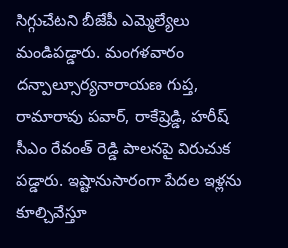సిగ్గుచేటని బీజేపీ ఎమ్మెల్యేలు మండిపడ్డారు. మంగళవారం దన్పాల్సూర్యనారాయణ గుప్త, రామారావు పవార్, రాకేష్రెడ్డి, హరీష్ సీఎం రేవంత్ రెడ్డి పాలనపై విరుచుక పడ్డారు. ఇష్టానుసారంగా పేద‌ల ఇళ్లను కూల్చివేస్తూ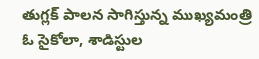తుగ్లక్ పాల‌న సాగిస్తున్న ముఖ్యమంత్రి ఓ సైకోలా, శాడిస్టుల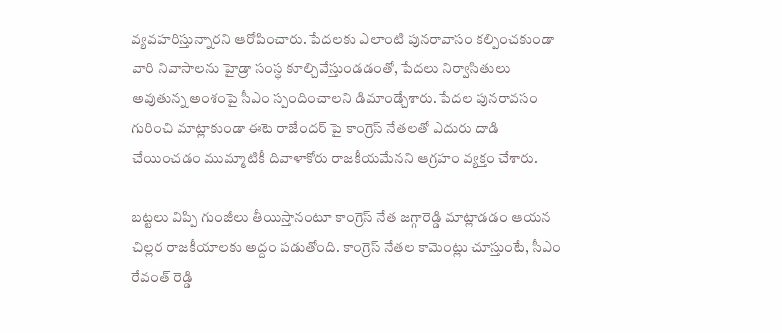వ్యవ‌హ‌రిస్తున్నార‌ని ఆరోపించారు. పేద‌ల‌కు ఎలాంటి పున‌రావాసం క‌ల్పించ‌కుండా వారి నివాసాల‌ను హైడ్రా సంస్ధ కూల్చివేస్తుండ‌డంతో, పేద‌లు నిర్వాసితులు అవుతున్న అంశంపై సీఎం స్పందించాలని డిమాండ్చేశారు. పేద‌ల పునరావ‌సం గురించి మాట్లాకుండా ఈటె రాజేంద‌ర్ పై కాంగ్రెస్ నేత‌లతో ఎదురు దాడి చేయించ‌డం ముమ్మాటికీ దివాళాకోరు రాజ‌కీయ‌మేనని ఆగ్రహం వ్యక్తం చేశారు.

బ‌ట్టలు విప్పి గుంజీలు తీయిస్తానంటూ కాంగ్రెస్ నేత జ‌గ్గారెడ్డి మాట్లాడ‌డం ఆయ‌న చిల్లర రాజ‌కీయాల‌కు అద్దం ప‌డుతోంది. కాంగ్రెస్ నేత‌ల కామెంట్లు చూస్తుంటే, సీఎం రేవంత్ రెడ్డి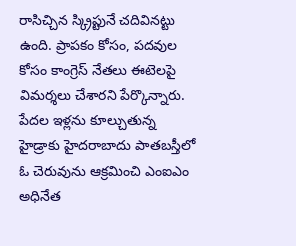రాసిచ్చిన స్క్రిప్టునే చ‌దివిన‌ట్టు ఉంది. ప్రాప‌కం కోసం, ప‌ద‌వుల కోసం కాంగ్రెస్ నేత‌లు ఈటెలపై విమర్శలు చేశారని పేర్కొన్నారు. పేద‌ల ఇళ్లను కూల్చుతున్న హైడ్రాకు హైద‌రాబాదు పాత‌బ‌స్తీలో ఓ చెరువును ఆక్రమించి ఎంఐఎం అధినేత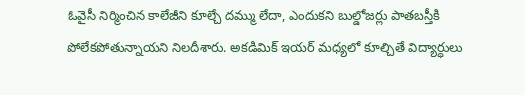ఓవైసీ నిర్మించిన కాలేజీని కూల్చే ద‌మ్ము లేదా, ఎందుక‌ని బుల్డోజ‌ర్లు పాత‌బ‌స్తీకి పోలేక‌పోతున్నాయని నిలదీశారు. అక‌డిమిక్ ఇయ‌ర్ మ‌ధ్యలో కూల్చితే విద్యార్ధులు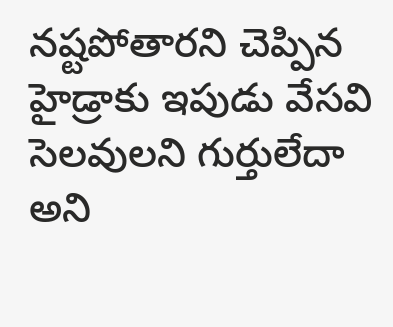న‌ష్టపోతార‌ని చెప్పిన హైడ్రాకు ఇపుడు వేస‌వి సెల‌వుల‌ని గుర్తులేదా అని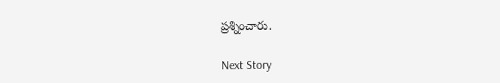ప్రశ్నించారు.

Next Story